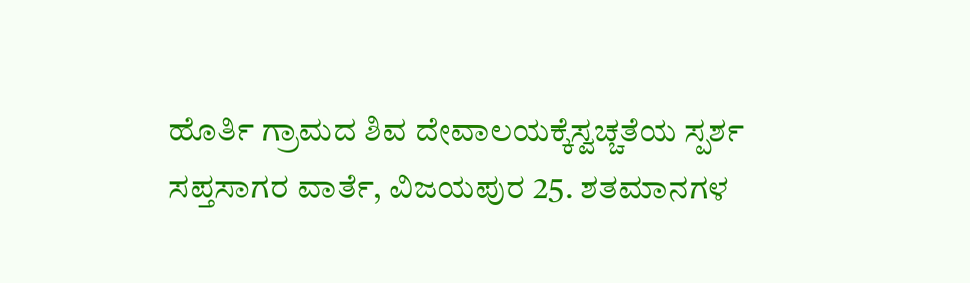ಹೊರ್ತಿ ಗ್ರಾಮದ ಶಿವ ದೇವಾಲಯಕ್ಕೆಸ್ವಚ್ಚತೆಯ ಸ್ಪರ್ಶ
ಸಪ್ತಸಾಗರ ವಾರ್ತೆ, ವಿಜಯಪುರ 25. ಶತಮಾನಗಳ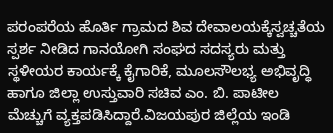ಪರಂಪರೆಯ ಹೊರ್ತಿ ಗ್ರಾಮದ ಶಿವ ದೇವಾಲಯಕ್ಕೆಸ್ವಚ್ಚತೆಯ ಸ್ಪರ್ಶ ನೀಡಿದ ಗಾನಯೋಗಿ ಸಂಘದ ಸದಸ್ಯರು ಮತ್ತು ಸ್ಥಳೀಯರ ಕಾರ್ಯಕ್ಕೆ ಕೈಗಾರಿಕೆ, ಮೂಲಸೌಲಭ್ಯ ಅಭಿವೃದ್ಧಿ ಹಾಗೂ ಜಿಲ್ಲಾ ಉಸ್ತುವಾರಿ ಸಚಿವ ಎಂ. ಬಿ. ಪಾಟೀಲ ಮೆಚ್ಚುಗೆ ವ್ಯಕ್ತಪಡಿಸಿದ್ದಾರೆ.ವಿಜಯಪುರ ಜಿಲ್ಲೆಯ ಇಂಡಿ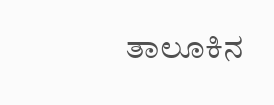ತಾಲೂಕಿನ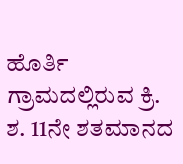ಹೊರ್ತಿ ಗ್ರಾಮದಲ್ಲಿರುವ ಕ್ರಿ. ಶ. 11ನೇ ಶತಮಾನದ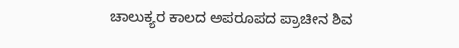ಚಾಲುಕ್ಯರ ಕಾಲದ ಅಪರೂಪದ ಪ್ರಾಚೀನ ಶಿವ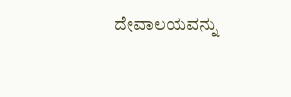ದೇವಾಲಯವನ್ನು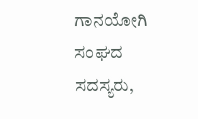ಗಾನಯೋಗಿ ಸಂಘದ ಸದಸ್ಯರು,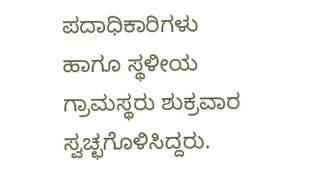ಪದಾಧಿಕಾರಿಗಳು ಹಾಗೂ ಸ್ಥಳೀಯ ಗ್ರಾಮಸ್ಥರು ಶುಕ್ರವಾರ ಸ್ವಚ್ಛಗೊಳಿಸಿದ್ದರು.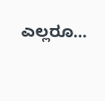ಎಲ್ಲರೂ…